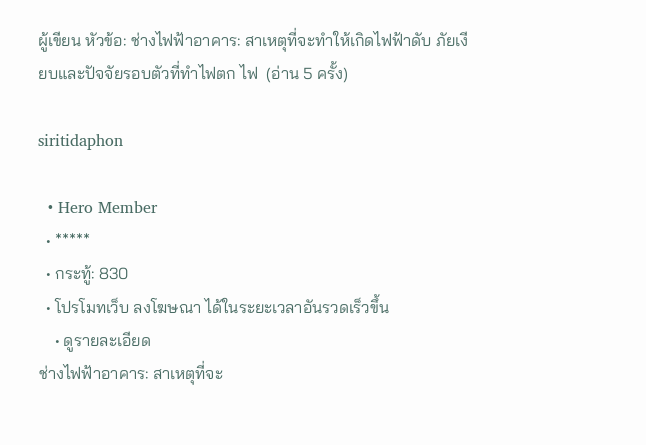ผู้เขียน หัวข้อ: ช่างไฟฟ้าอาคาร: สาเหตุที่จะทำให้เกิดไฟฟ้าดับ ภัยเงียบและปัจจัยรอบตัวที่ทำไฟตก ไฟ  (อ่าน 5 ครั้ง)

siritidaphon

  • Hero Member
  • *****
  • กระทู้: 830
  • โปรโมทเว็บ ลงโฆษณา ได้ในระยะเวลาอันรวดเร็วขึ้น
    • ดูรายละเอียด
ช่างไฟฟ้าอาคาร: สาเหตุที่จะ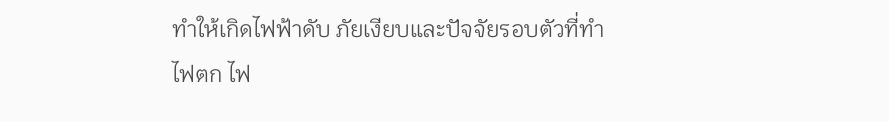ทำให้เกิดไฟฟ้าดับ ภัยเงียบและปัจจัยรอบตัวที่ทำไฟตก ไฟ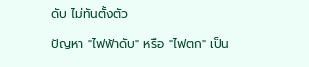ดับ ไม่ทันตั้งตัว

ปัญหา "ไฟฟ้าดับ" หรือ "ไฟตก" เป็น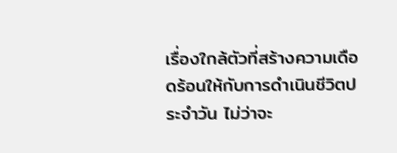เรื่องใกล้ตัวที่สร้างความเดือดร้อนให้กับการดำเนินชีวิตประจำวัน ไม่ว่าจะ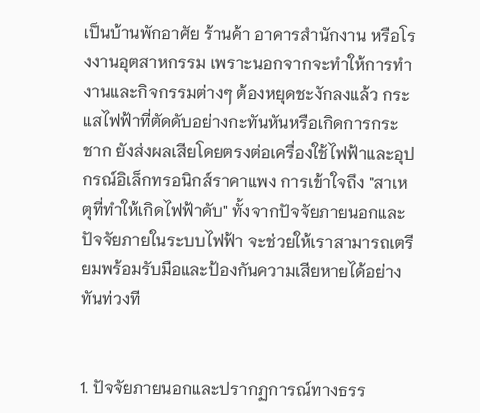เป็นบ้านพักอาศัย ร้านค้า อาคารสำนักงาน หรือโรงงานอุตสาหกรรม เพราะนอกจากจะทำให้การทำงานและกิจกรรมต่างๆ ต้องหยุดชะงักลงแล้ว กระแสไฟฟ้าที่ตัดดับอย่างกะทันหันหรือเกิดการกระชาก ยังส่งผลเสียโดยตรงต่อเครื่องใช้ไฟฟ้าและอุปกรณ์อิเล็กทรอนิกส์ราคาแพง การเข้าใจถึง "สาเหตุที่ทำให้เกิดไฟฟ้าดับ" ทั้งจากปัจจัยภายนอกและปัจจัยภายในระบบไฟฟ้า จะช่วยให้เราสามารถเตรียมพร้อมรับมือและป้องกันความเสียหายได้อย่างทันท่วงที


1. ปัจจัยภายนอกและปรากฏการณ์ทางธรร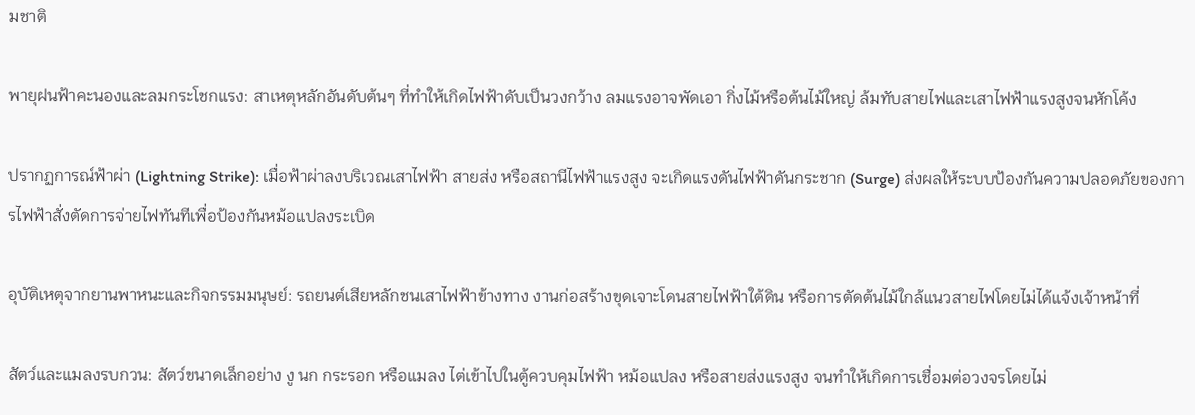มชาติ

พายุฝนฟ้าคะนองและลมกระโชกแรง: สาเหตุหลักอันดับต้นๆ ที่ทำให้เกิดไฟฟ้าดับเป็นวงกว้าง ลมแรงอาจพัดเอา กิ่งไม้หรือต้นไม้ใหญ่ ล้มทับสายไฟและเสาไฟฟ้าแรงสูงจนหักโค้ง

ปรากฏการณ์ฟ้าผ่า (Lightning Strike): เมื่อฟ้าผ่าลงบริเวณเสาไฟฟ้า สายส่ง หรือสถานีไฟฟ้าแรงสูง จะเกิดแรงดันไฟฟ้าดันกระชาก (Surge) ส่งผลให้ระบบป้องกันความปลอดภัยของการไฟฟ้าสั่งตัดการจ่ายไฟทันทีเพื่อป้องกันหม้อแปลงระเบิด

อุบัติเหตุจากยานพาหนะและกิจกรรมมนุษย์: รถยนต์เสียหลักชนเสาไฟฟ้าข้างทาง งานก่อสร้างขุดเจาะโดนสายไฟฟ้าใต้ดิน หรือการตัดต้นไม้ใกล้แนวสายไฟโดยไม่ได้แจ้งเจ้าหน้าที่

สัตว์และแมลงรบกวน: สัตว์ขนาดเล็กอย่าง งู นก กระรอก หรือแมลง ไต่เข้าไปในตู้ควบคุมไฟฟ้า หม้อแปลง หรือสายส่งแรงสูง จนทำให้เกิดการเชื่อมต่อวงจรโดยไม่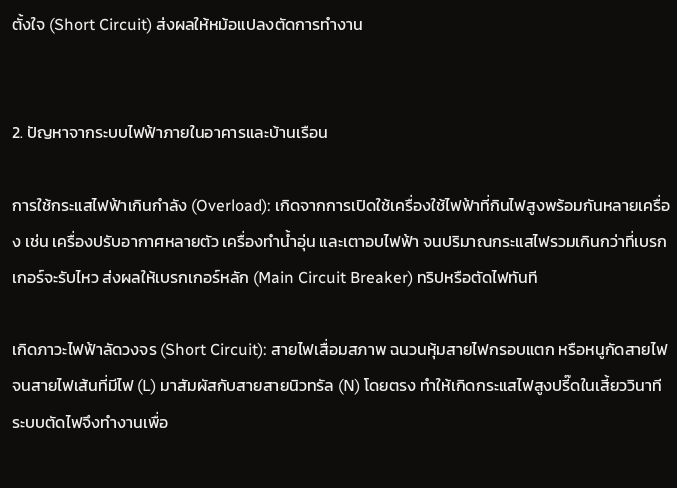ตั้งใจ (Short Circuit) ส่งผลให้หม้อแปลงตัดการทำงาน


2. ปัญหาจากระบบไฟฟ้าภายในอาคารและบ้านเรือน

การใช้กระแสไฟฟ้าเกินกำลัง (Overload): เกิดจากการเปิดใช้เครื่องใช้ไฟฟ้าที่กินไฟสูงพร้อมกันหลายเครื่อง เช่น เครื่องปรับอากาศหลายตัว เครื่องทำน้ำอุ่น และเตาอบไฟฟ้า จนปริมาณกระแสไฟรวมเกินกว่าที่เบรกเกอร์จะรับไหว ส่งผลให้เบรกเกอร์หลัก (Main Circuit Breaker) ทริปหรือตัดไฟทันที

เกิดภาวะไฟฟ้าลัดวงจร (Short Circuit): สายไฟเสื่อมสภาพ ฉนวนหุ้มสายไฟกรอบแตก หรือหนูกัดสายไฟ จนสายไฟเส้นที่มีไฟ (L) มาสัมผัสกับสายสายนิวทรัล (N) โดยตรง ทำให้เกิดกระแสไฟสูงปรี๊ดในเสี้ยววินาที ระบบตัดไฟจึงทำงานเพื่อ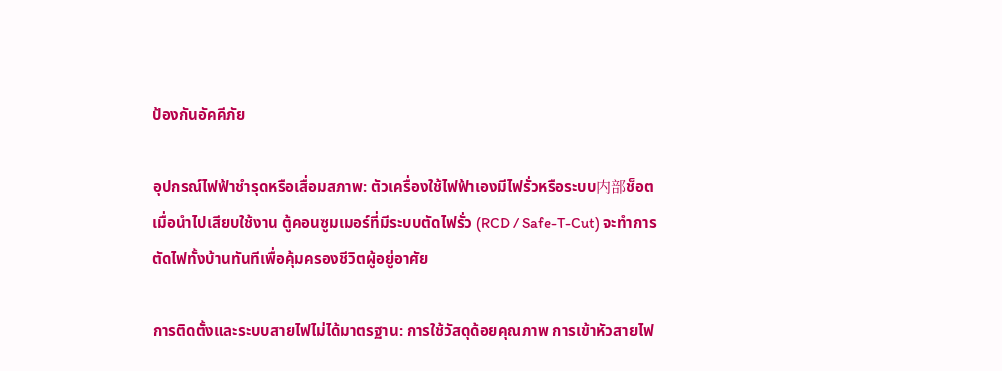ป้องกันอัคคีภัย

อุปกรณ์ไฟฟ้าชำรุดหรือเสื่อมสภาพ: ตัวเครื่องใช้ไฟฟ้าเองมีไฟรั่วหรือระบบ内部ช็อต เมื่อนำไปเสียบใช้งาน ตู้คอนซูมเมอร์ที่มีระบบตัดไฟรั่ว (RCD / Safe-T-Cut) จะทำการตัดไฟทั้งบ้านทันทีเพื่อคุ้มครองชีวิตผู้อยู่อาศัย

การติดตั้งและระบบสายไฟไม่ได้มาตรฐาน: การใช้วัสดุด้อยคุณภาพ การเข้าหัวสายไฟ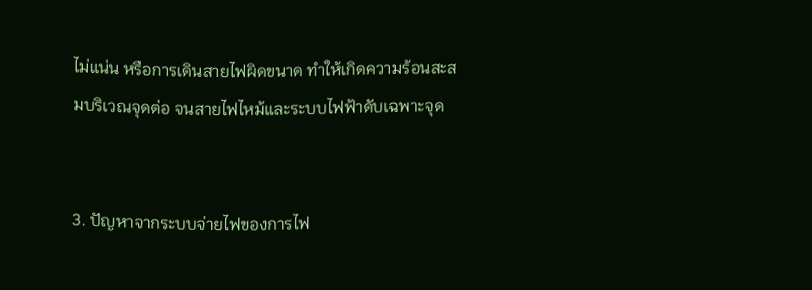ไม่แน่น หรือการเดินสายไฟผิดขนาด ทำให้เกิดความร้อนสะสมบริเวณจุดต่อ จนสายไฟไหม้และระบบไฟฟ้าดับเฉพาะจุด


3. ปัญหาจากระบบจ่ายไฟของการไฟ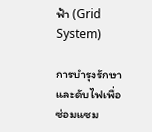ฟ้า (Grid System)

การบำรุงรักษาและดับไฟเพื่อซ่อมแซม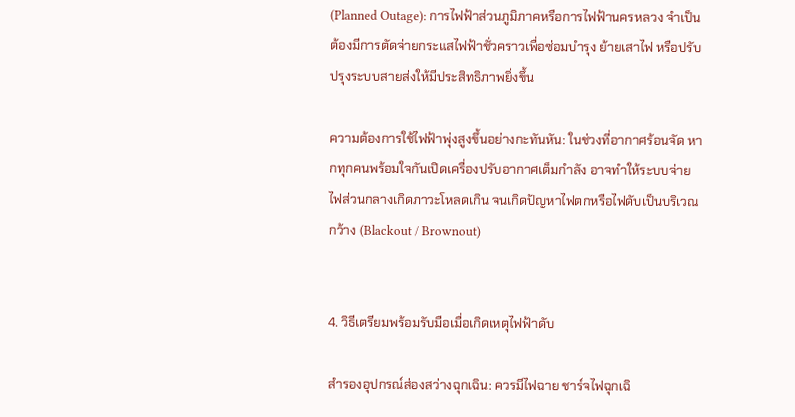(Planned Outage): การไฟฟ้าส่วนภูมิภาคหรือการไฟฟ้านครหลวง จำเป็นต้องมีการตัดจ่ายกระแสไฟฟ้าชั่วคราวเพื่อซ่อมบำรุง ย้ายเสาไฟ หรือปรับปรุงระบบสายส่งให้มีประสิทธิภาพยิ่งขึ้น

ความต้องการใช้ไฟฟ้าพุ่งสูงขึ้นอย่างกะทันหัน: ในช่วงที่อากาศร้อนจัด หากทุกคนพร้อมใจกันเปิดเครื่องปรับอากาศเต็มกำลัง อาจทำให้ระบบจ่ายไฟส่วนกลางเกิดภาวะโหลดเกิน จนเกิดปัญหาไฟตกหรือไฟดับเป็นบริเวณกว้าง (Blackout / Brownout)


4. วิธีเตรียมพร้อมรับมือเมื่อเกิดเหตุไฟฟ้าดับ

สำรองอุปกรณ์ส่องสว่างฉุกเฉิน: ควรมีไฟฉาย ชาร์จไฟฉุกเฉิ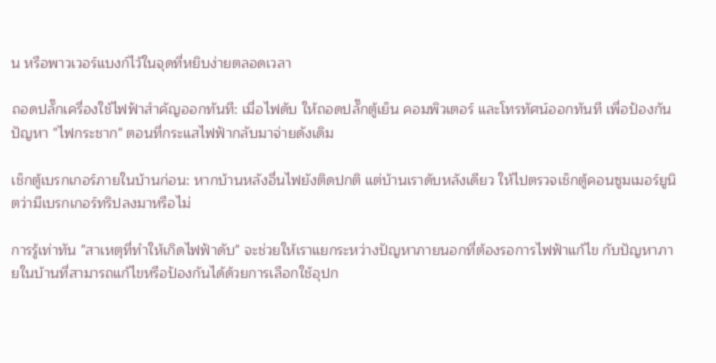น หรือพาวเวอร์แบงก์ไว้ในจุดที่หยิบง่ายตลอดเวลา

ถอดปลั๊กเครื่องใช้ไฟฟ้าสำคัญออกทันที: เมื่อไฟดับ ให้ถอดปลั๊กตู้เย็น คอมพิวเตอร์ และโทรทัศน์ออกทันที เพื่อป้องกันปัญหา "ไฟกระชาก" ตอนที่กระแสไฟฟ้ากลับมาจ่ายดังเดิม

เช็กตู้เบรกเกอร์ภายในบ้านก่อน: หากบ้านหลังอื่นไฟยังติดปกติ แต่บ้านเราดับหลังเดียว ให้ไปตรวจเช็กตู้คอนซูมเมอร์ยูนิตว่ามีเบรกเกอร์ทริปลงมาหรือไม่

การรู้เท่าทัน "สาเหตุที่ทำให้เกิดไฟฟ้าดับ" จะช่วยให้เราแยกระหว่างปัญหาภายนอกที่ต้องรอการไฟฟ้าแก้ไข กับปัญหาภายในบ้านที่สามารถแก้ไขหรือป้องกันได้ด้วยการเลือกใช้อุปก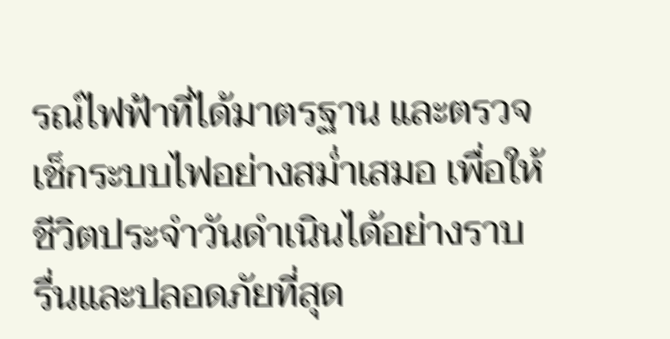รณ์ไฟฟ้าที่ได้มาตรฐาน และตรวจเช็กระบบไฟอย่างสม่ำเสมอ เพื่อให้ชีวิตประจำวันดำเนินได้อย่างราบรื่นและปลอดภัยที่สุด